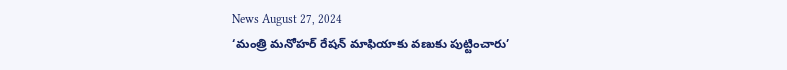News August 27, 2024
‘మంత్రి మనోహర్ రేషన్ మాఫియాకు వణుకు పుట్టించారు’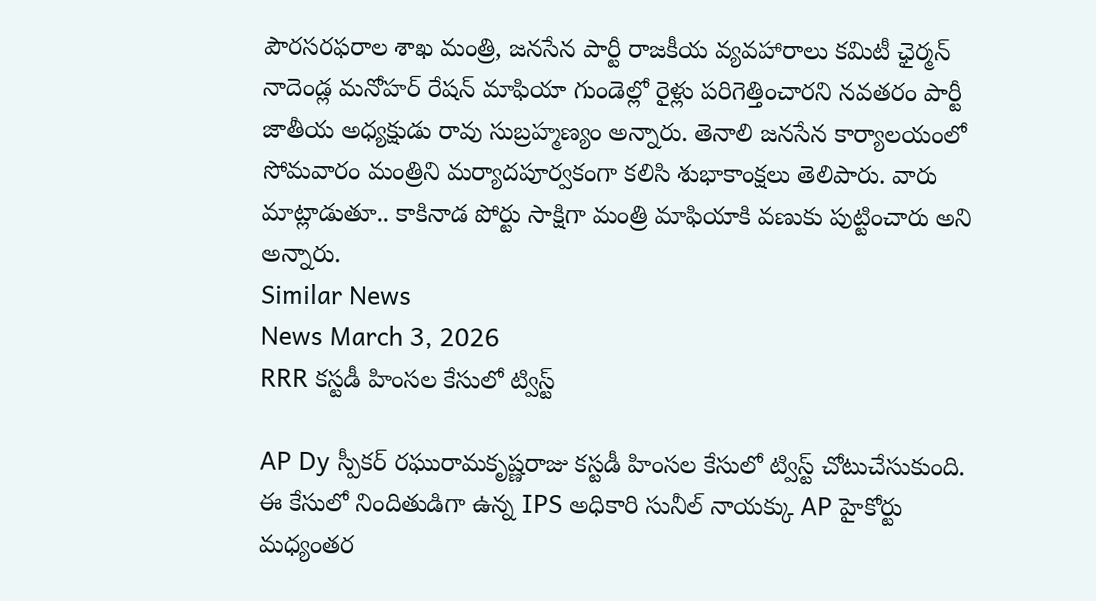పౌరసరఫరాల శాఖ మంత్రి, జనసేన పార్టీ రాజకీయ వ్యవహారాలు కమిటీ ఛైర్మన్ నాదెండ్ల మనోహర్ రేషన్ మాఫియా గుండెల్లో రైళ్లు పరిగెత్తించారని నవతరం పార్టీ జాతీయ అధ్యక్షుడు రావు సుబ్రహ్మణ్యం అన్నారు. తెనాలి జనసేన కార్యాలయంలో సోమవారం మంత్రిని మర్యాదపూర్వకంగా కలిసి శుభాకాంక్షలు తెలిపారు. వారు మాట్లాడుతూ.. కాకినాడ పోర్టు సాక్షిగా మంత్రి మాఫియాకి వణుకు పుట్టించారు అని అన్నారు.
Similar News
News March 3, 2026
RRR కస్టడీ హింసల కేసులో ట్విస్ట్

AP Dy స్పీకర్ రఘురామకృష్ణరాజు కస్టడీ హింసల కేసులో ట్విస్ట్ చోటుచేసుకుంది. ఈ కేసులో నిందితుడిగా ఉన్న IPS అధికారి సునీల్ నాయక్కు AP హైకోర్టు మధ్యంతర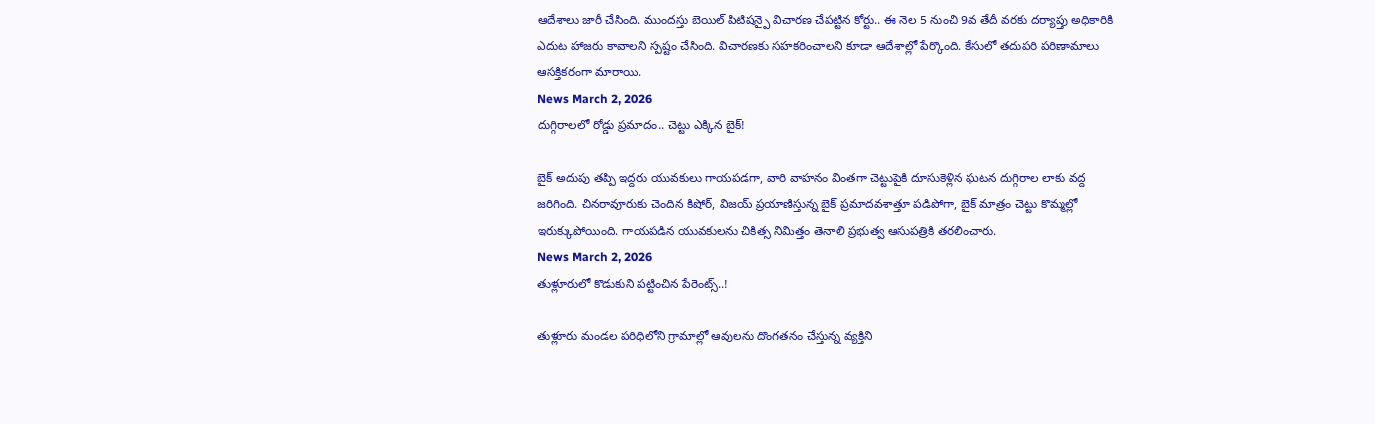ఆదేశాలు జారీ చేసింది. ముందస్తు బెయిల్ పిటిషన్పై విచారణ చేపట్టిన కోర్టు.. ఈ నెల 5 నుంచి 9వ తేదీ వరకు దర్యాప్తు అధికారికి ఎదుట హాజరు కావాలని స్పష్టం చేసింది. విచారణకు సహకరించాలని కూడా ఆదేశాల్లో పేర్కొంది. కేసులో తదుపరి పరిణామాలు ఆసక్తికరంగా మారాయి.
News March 2, 2026
దుగ్గిరాలలో రోడ్డు ప్రమాదం.. చెట్టు ఎక్కిన బైక్!

బైక్ అదుపు తప్పి ఇద్దరు యువకులు గాయపడగా, వారి వాహనం వింతగా చెట్టుపైకి దూసుకెళ్లిన ఘటన దుగ్గిరాల లాకు వద్ద జరిగింది. చినరావూరుకు చెందిన కిషోర్, విజయ్ ప్రయాణిస్తున్న బైక్ ప్రమాదవశాత్తూ పడిపోగా, బైక్ మాత్రం చెట్టు కొమ్మల్లో ఇరుక్కుపోయింది. గాయపడిన యువకులను చికిత్స నిమిత్తం తెనాలి ప్రభుత్వ ఆసుపత్రికి తరలించారు.
News March 2, 2026
తుళ్లూరులో కొడుకుని పట్టించిన పేరెంట్స్..!

తుళ్లూరు మండల పరిధిలోని గ్రామాల్లో ఆవులను దొంగతనం చేస్తున్న వ్యక్తిని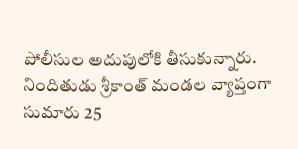పోలీసుల అదుపులోకి తీసుకున్నారు. నిందితుడు శ్రీకాంత్ మండల వ్యాప్తంగా సుమారు 25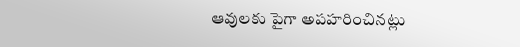ఆవులకు పైగా అపహరించినట్లు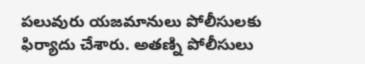పలువురు యజమానులు పోలీసులకు ఫిర్యాదు చేశారు. అతణ్ని పోలీసులు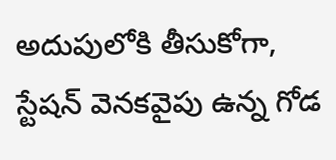అదుపులోకి తీసుకోగా, స్టేషన్ వెనకవైపు ఉన్న గోడ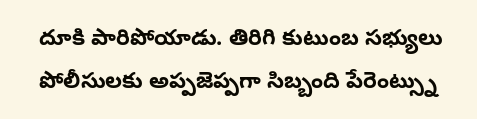దూకి పారిపోయాడు. తిరిగి కుటుంబ సభ్యులు పోలీసులకు అప్పజెప్పగా సిబ్బంది పేరెంట్స్ను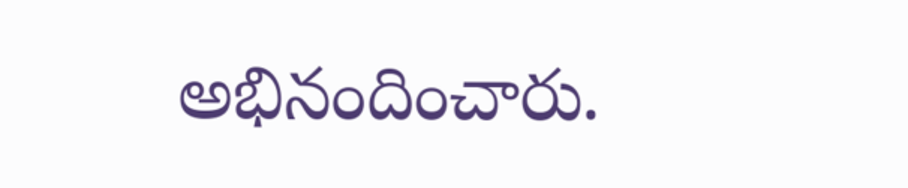అభినందించారు.